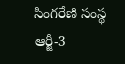సింగరేణి సంస్థ ఆర్జీ-3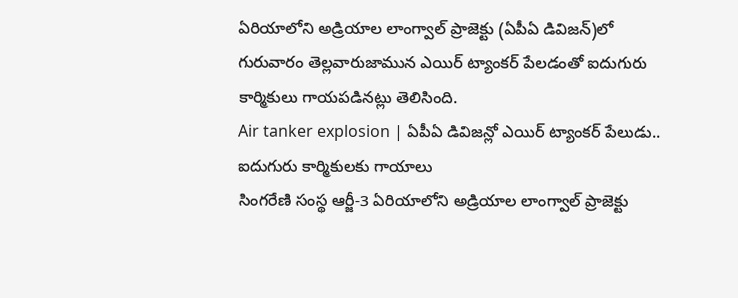ఏరియాలోని అడ్రియాల లాంగ్వాల్ ప్రాజెక్టు (ఏపీఏ డివిజన్)లో గురువారం తెల్లవారుజామున ఎయిర్ ట్యాంకర్ పేలడంతో ఐదుగురు కార్మికులు గాయపడినట్లు తెలిసింది.
Air tanker explosion | ఏపీఏ డివిజన్లో ఎయిర్ ట్యాంకర్ పేలుడు.. ఐదుగురు కార్మికులకు గాయాలు
సింగరేణి సంస్థ ఆర్జీ-3 ఏరియాలోని అడ్రియాల లాంగ్వాల్ ప్రాజెక్టు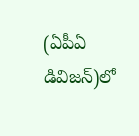(ఏపీఏ డివిజన్)లో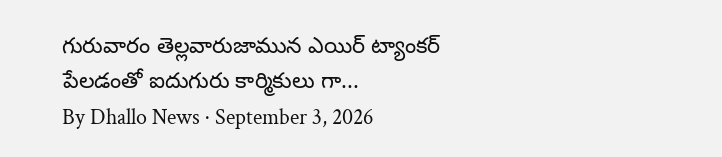గురువారం తెల్లవారుజామున ఎయిర్ ట్యాంకర్ పేలడంతో ఐదుగురు కార్మికులు గా...
By Dhallo News · September 3, 2026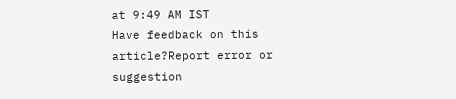at 9:49 AM IST
Have feedback on this article?Report error or suggestion